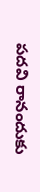పదవి రానందుకు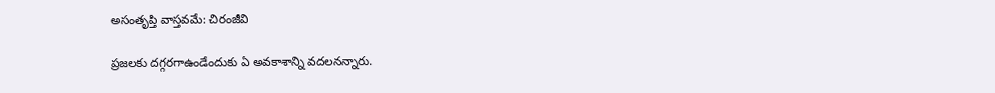అసంతృప్తి వాస్తవమే: చిరంజీవి

ప్రజలకు దగ్గరగాఉండేందుకు ఏ అవకాశాన్ని వదలనన్నారు.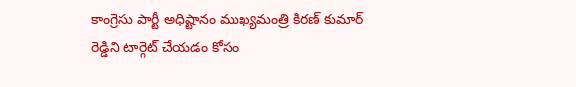కాంగ్రెసు పార్టీ అధిష్టానం ముఖ్యమంత్రి కిరణ్ కుమార్ రెడ్డిని టార్గెట్ చేయడం కోసం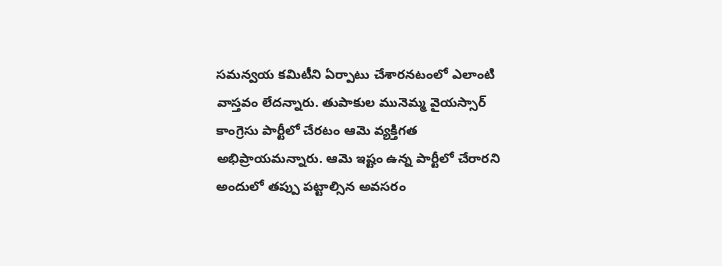సమన్వయ కమిటీని ఏర్పాటు చేశారనటంలో ఎలాంటి వాస్తవం లేదన్నారు. తుపాకుల మునెమ్మ వైయస్సార్ కాంగ్రెసు పార్టీలో చేరటం ఆమె వ్యక్తిగత అభిప్రాయమన్నారు. ఆమె ఇష్టం ఉన్న పార్టీలో చేరారని అందులో తప్పు పట్టాల్సిన అవసరం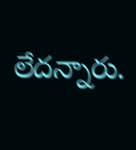లేదన్నారు.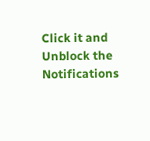Click it and Unblock the Notifications